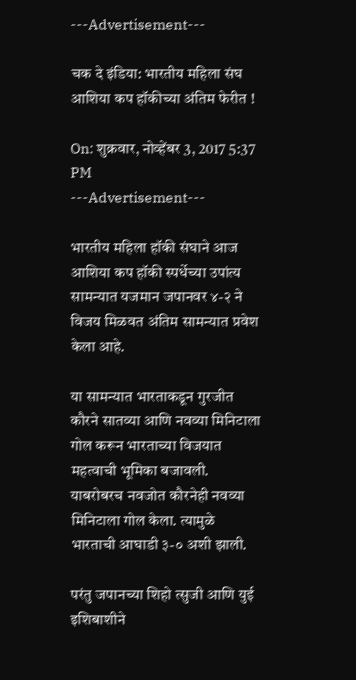---Advertisement---

चक दे इंडिया: भारतीय महिला संघ आशिया कप हॉकीच्या अंतिम फेरीत !

On: शुक्रवार, नोव्हेंबर 3, 2017 5:37 PM
---Advertisement---

भारतीय महिला हॉकी संघाने आज आशिया कप हॉकी स्पर्धेच्या उपांत्य सामन्यात यजमान जपानवर ४-२ ने विजय मिळवत अंतिम सामन्यात प्रवेश केला आहे.

या सामन्यात भारताकडून गुरजीत कौरने सातव्या आणि नवव्या मिनिटाला गोल करून भारताच्या विजयात महत्वाची भूमिका बजावली. याबरोबरच नवजोत कौरनेही नवव्या मिनिटाला गोल केला. त्यामुळे भारताची आघाडी ३-० अशी झाली.

परंतु जपानच्या शिहो त्सुजी आणि युई इशिबाशीने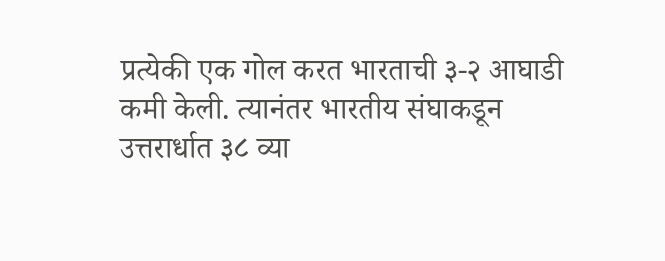प्रत्येकी एक गोल करत भारताची ३-२ आघाडी कमी केली. त्यानंतर भारतीय संघाकडून उत्तरार्धात ३८ व्या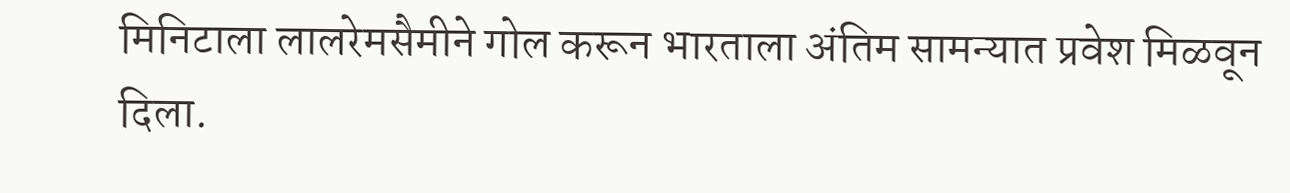मिनिटाला लालरेमसैमीने गोल करून भारताला अंतिम सामन्यात प्रवेश मिळवून दिला.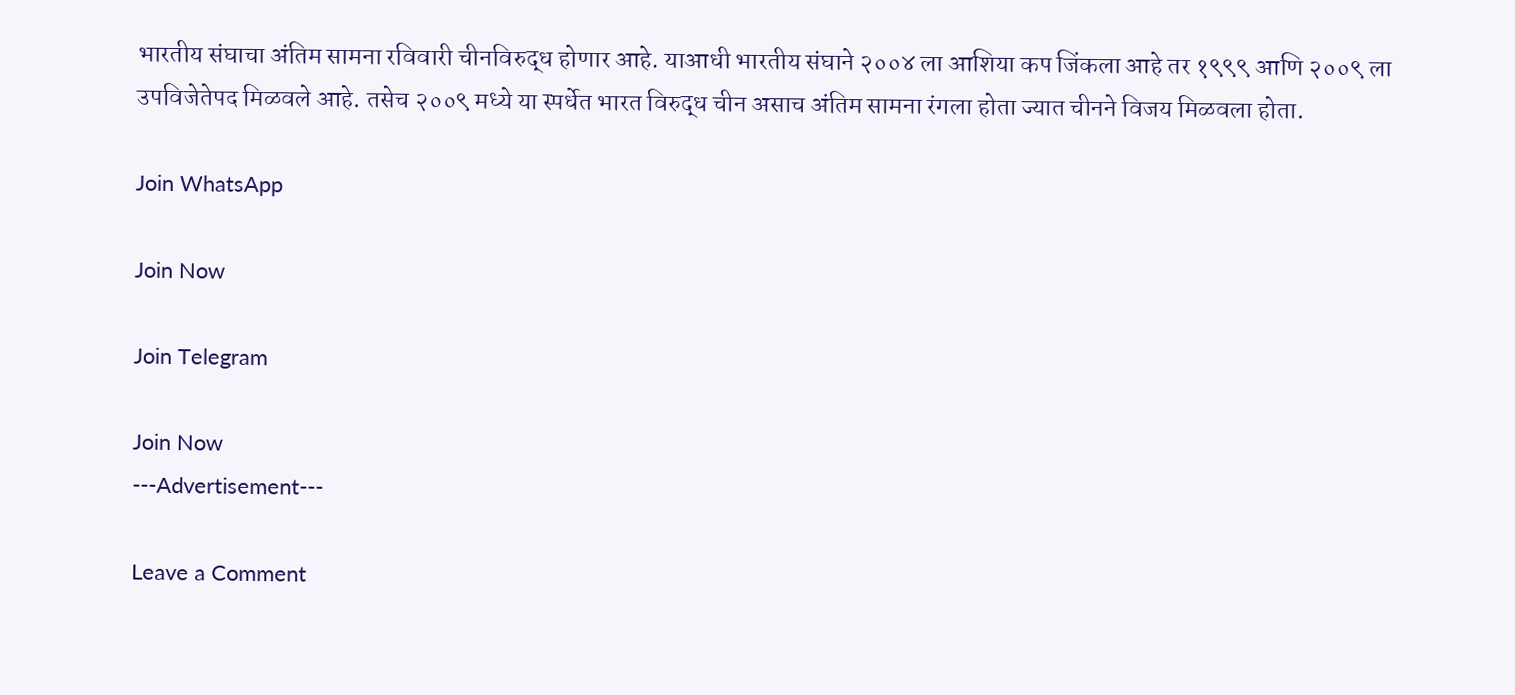भारतीय संघाचा अंतिम सामना रविवारी चीनविरुद्ध होणार आहे. याआधी भारतीय संघाने २००४ ला आशिया कप जिंकला आहे तर १९९९ आणि २००९ ला उपविजेतेपद मिळवले आहे. तसेच २००९ मध्ये या स्पर्धेत भारत विरुद्ध चीन असाच अंतिम सामना रंगला होता ज्यात चीनने विजय मिळवला होता.

Join WhatsApp

Join Now

Join Telegram

Join Now
---Advertisement---

Leave a Comment